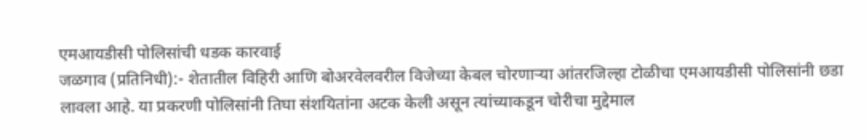एमआयडीसी पोलिसांची धडक कारवाई
जळगाव (प्रतिनिधी):- शेतातील विहिरी आणि बोअरवेलवरील विजेच्या केबल चोरणाऱ्या आंतरजिल्हा टोळीचा एमआयडीसी पोलिसांनी छडा लावला आहे. या प्रकरणी पोलिसांनी तिघा संशयितांना अटक केली असून त्यांच्याकडून चोरीचा मुद्देमाल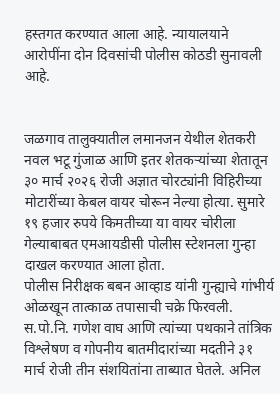हस्तगत करण्यात आला आहे. न्यायालयाने आरोपींना दोन दिवसांची पोलीस कोठडी सुनावली आहे.


जळगाव तालुक्यातील लमानजन येथील शेतकरी नवल भटू गुंजाळ आणि इतर शेतकऱ्यांच्या शेतातून ३० मार्च २०२६ रोजी अज्ञात चोरट्यांनी विहिरीच्या मोटारींच्या केबल वायर चोरून नेल्या होत्या. सुमारे १९ हजार रुपये किमतीच्या या वायर चोरीला गेल्याबाबत एमआयडीसी पोलीस स्टेशनला गुन्हा दाखल करण्यात आला होता.
पोलीस निरीक्षक बबन आव्हाड यांनी गुन्ह्याचे गांभीर्य ओळखून तात्काळ तपासाची चक्रे फिरवली. स.पो.नि. गणेश वाघ आणि त्यांच्या पथकाने तांत्रिक विश्लेषण व गोपनीय बातमीदारांच्या मदतीने ३१ मार्च रोजी तीन संशयितांना ताब्यात घेतले. अनिल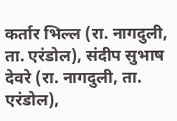कर्तार भिल्ल (रा. नागदुली, ता. एरंडोल), संदीप सुभाष देवरे (रा. नागदुली, ता. एरंडोल),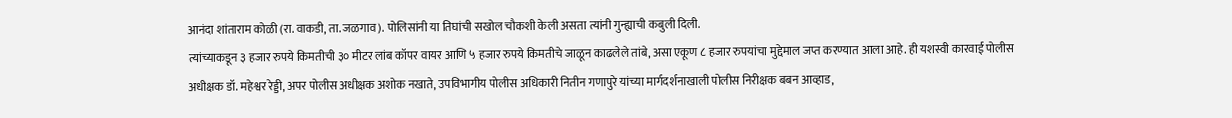आनंदा शांताराम कोळी (रा. वाकडी, ता. जळगाव). पोलिसांनी या तिघांची सखोल चौकशी केली असता त्यांनी गुन्ह्याची कबुली दिली.
त्यांच्याकडून ३ हजार रुपये किमतीची ३० मीटर लांब कॉपर वायर आणि ५ हजार रुपये किमतीचे जाळून काढलेले तांबे, असा एकूण ८ हजार रुपयांचा मुद्देमाल जप्त करण्यात आला आहे. ही यशस्वी कारवाई पोलीस अधीक्षक डॉ. महेश्वर रेड्डी, अपर पोलीस अधीक्षक अशोक नखाते, उपविभागीय पोलीस अधिकारी नितीन गणापुरे यांच्या मार्गदर्शनाखाली पोलीस निरीक्षक बबन आव्हाड,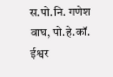स.पो.नि. गणेश वाघ, पो.हे.कॉ. ईश्वर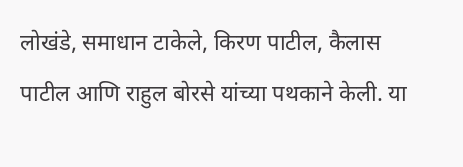लोखंडे, समाधान टाकेले, किरण पाटील, कैलास पाटील आणि राहुल बोरसे यांच्या पथकाने केली. या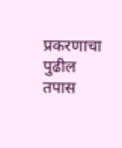प्रकरणाचा पुढील तपास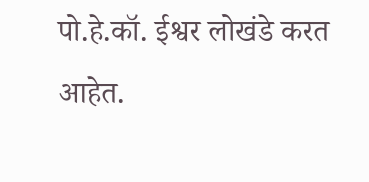पो.हे.कॉ. ईश्वर लोखंडे करत आहेत.